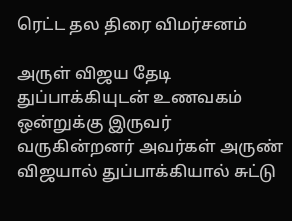ரெட்ட தல திரை விமர்சனம்

அருள் விஜய தேடி துப்பாக்கியுடன் உணவகம் ஒன்றுக்கு இருவர் வருகின்றனர் அவர்கள் அருண் விஜயால் துப்பாக்கியால் சுட்டு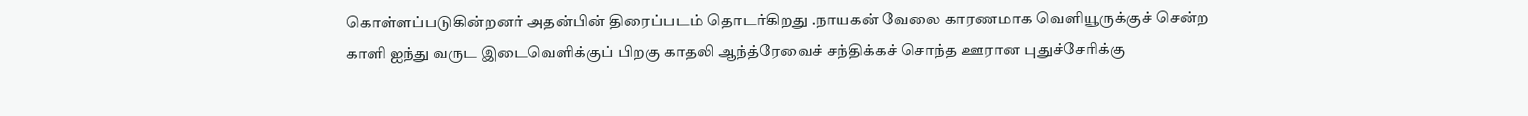கொள்ளப்படுகின்றனர் அதன்பின் திரைப்படம் தொடர்கிறது .நாயகன் வேலை காரணமாக வெளியூருக்குச் சென்ற காளி ஐந்து வருட இடைவெளிக்குப் பிறகு காதலி ஆந்த்ரேவைச் சந்திக்கச் சொந்த ஊரான புதுச்சேரிக்கு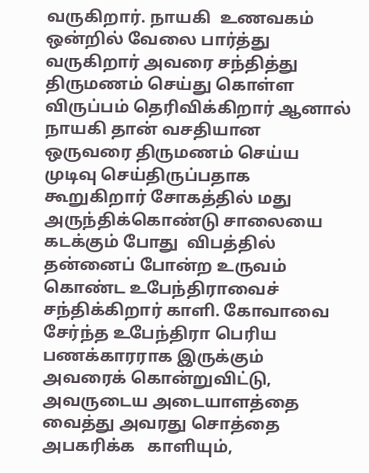வருகிறார். நாயகி  உணவகம் ஒன்றில் வேலை பார்த்து வருகிறார் அவரை சந்தித்து திருமணம் செய்து கொள்ள விருப்பம் தெரிவிக்கிறார் ஆனால் நாயகி தான் வசதியான ஒருவரை திருமணம் செய்ய முடிவு செய்திருப்பதாக கூறுகிறார் சோகத்தில் மது அருந்திக்கொண்டு சாலையை கடக்கும் போது  விபத்தில் தன்னைப் போன்ற உருவம் கொண்ட உபேந்திராவைச் சந்திக்கிறார் காளி. கோவாவை சேர்ந்த உபேந்திரா பெரிய பணக்காரராக இருக்கும் அவரைக் கொன்றுவிட்டு, அவருடைய அடையாளத்தை வைத்து அவரது சொத்தை அபகரிக்க   காளியும்,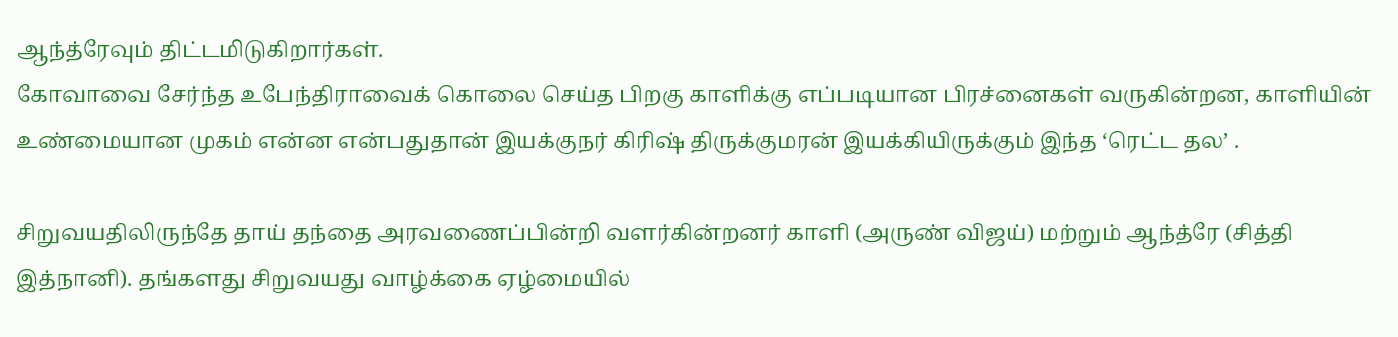ஆந்த்ரேவும் திட்டமிடுகிறார்கள்.
கோவாவை சேர்ந்த உபேந்திராவைக் கொலை செய்த பிறகு காளிக்கு எப்படியான பிரச்னைகள் வருகின்றன, காளியின் உண்மையான முகம் என்ன என்பதுதான் இயக்குநர் கிரிஷ் திருக்குமரன் இயக்கியிருக்கும் இந்த ‘ரெட்ட தல’ .

சிறுவயதிலிருந்தே தாய் தந்தை அரவணைப்பின்றி வளர்கின்றனர் காளி (அருண் விஜய்) மற்றும் ஆந்த்ரே (சித்தி இத்நானி). தங்களது சிறுவயது வாழ்க்கை ஏழ்மையில்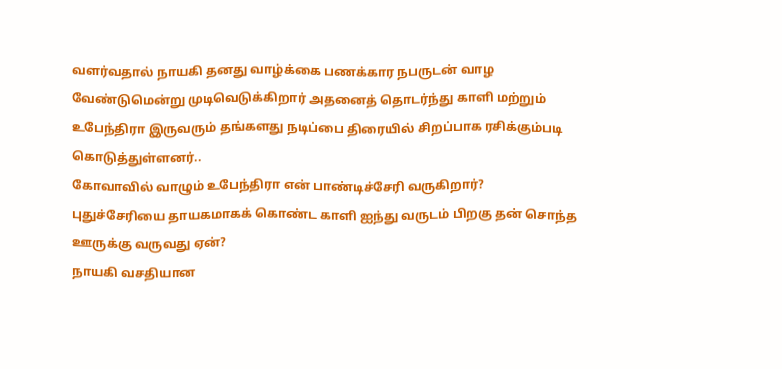வளர்வதால் நாயகி தனது வாழ்க்கை பணக்கார நபருடன் வாழ வேண்டுமென்று முடிவெடுக்கிறார் அதனைத் தொடர்ந்து காளி மற்றும் உபேந்திரா இருவரும் தங்களது நடிப்பை திரையில் சிறப்பாக ரசிக்கும்படி கொடுத்துள்ளனர்..
கோவாவில் வாழும் உபேந்திரா என் பாண்டிச்சேரி வருகிறார்?
புதுச்சேரியை தாயகமாகக் கொண்ட காளி ஐந்து வருடம் பிறகு தன் சொந்த ஊருக்கு வருவது ஏன்?
நாயகி வசதியான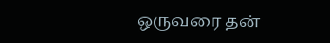ஒருவரை தன்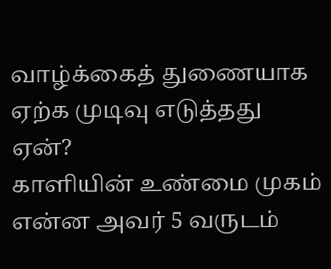வாழ்க்கைத் துணையாக ஏற்க முடிவு எடுத்தது ஏன்?
காளியின் உண்மை முகம் என்ன அவர் 5 வருடம்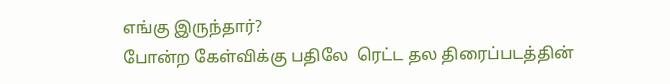எங்கு இருந்தார்?
போன்ற கேள்விக்கு பதிலே  ரெட்ட தல திரைப்படத்தின்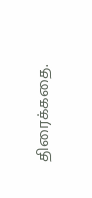திரைக்கதை.